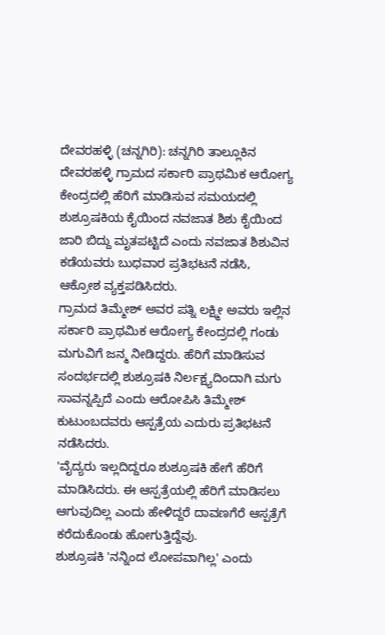ದೇವರಹಳ್ಳಿ (ಚನ್ನಗಿರಿ): ಚನ್ನಗಿರಿ ತಾಲ್ಲೂಕಿನ ದೇವರಹಳ್ಳಿ ಗ್ರಾಮದ ಸರ್ಕಾರಿ ಪ್ರಾಥಮಿಕ ಆರೋಗ್ಯ ಕೇಂದ್ರದಲ್ಲಿ ಹೆರಿಗೆ ಮಾಡಿಸುವ ಸಮಯದಲ್ಲಿ ಶುಶ್ರೂಷಕಿಯ ಕೈಯಿಂದ ನವಜಾತ ಶಿಶು ಕೈಯಿಂದ ಜಾರಿ ಬಿದ್ದು ಮೃತಪಟ್ಟಿದೆ ಎಂದು ನವಜಾತ ಶಿಶುವಿನ ಕಡೆಯವರು ಬುಧವಾರ ಪ್ರತಿಭಟನೆ ನಡೆಸಿ, ಆಕ್ರೋಶ ವ್ಯಕ್ತಪಡಿಸಿದರು.
ಗ್ರಾಮದ ತಿಮ್ಮೇಶ್ ಅವರ ಪತ್ನಿ ಲಕ್ಷ್ಮೀ ಅವರು ಇಲ್ಲಿನ ಸರ್ಕಾರಿ ಪ್ರಾಥಮಿಕ ಆರೋಗ್ಯ ಕೇಂದ್ರದಲ್ಲಿ ಗಂಡು ಮಗುವಿಗೆ ಜನ್ಮ ನೀಡಿದ್ದರು. ಹೆರಿಗೆ ಮಾಡಿಸುವ ಸಂದರ್ಭದಲ್ಲಿ ಶುಶ್ರೂಷಕಿ ನಿರ್ಲಕ್ಷ್ಯದಿಂದಾಗಿ ಮಗು ಸಾವನ್ನಪ್ಪಿದೆ ಎಂದು ಆರೋಪಿಸಿ ತಿಮ್ಮೇಶ್ ಕುಟುಂಬದವರು ಆಸ್ಪತ್ರೆಯ ಎದುರು ಪ್ರತಿಭಟನೆ ನಡೆಸಿದರು.
'ವೈದ್ಯರು ಇಲ್ಲದಿದ್ದರೂ ಶುಶ್ರೂಷಕಿ ಹೇಗೆ ಹೆರಿಗೆ ಮಾಡಿಸಿದರು. ಈ ಆಸ್ಪತ್ರೆಯಲ್ಲಿ ಹೆರಿಗೆ ಮಾಡಿಸಲು ಆಗುವುದಿಲ್ಲ ಎಂದು ಹೇಳಿದ್ದರೆ ದಾವಣಗೆರೆ ಆಸ್ಪತ್ರೆಗೆ ಕರೆದುಕೊಂಡು ಹೋಗುತ್ತಿದ್ದೆವು.
ಶುಶ್ರೂಷಕಿ 'ನನ್ನಿಂದ ಲೋಪವಾಗಿಲ್ಲ' ಎಂದು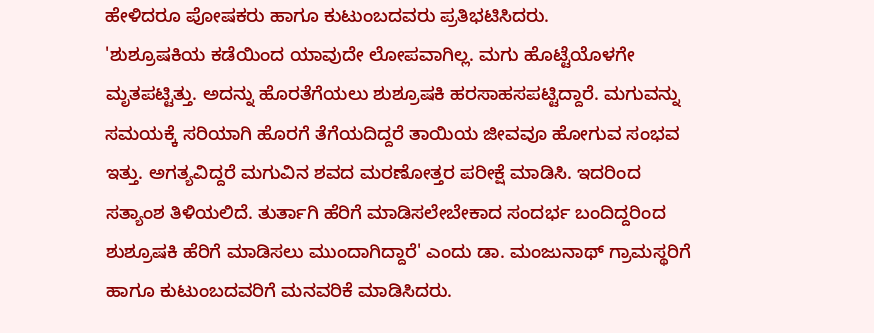ಹೇಳಿದರೂ ಪೋಷಕರು ಹಾಗೂ ಕುಟುಂಬದವರು ಪ್ರತಿಭಟಿಸಿದರು.
'ಶುಶ್ರೂಷಕಿಯ ಕಡೆಯಿಂದ ಯಾವುದೇ ಲೋಪವಾಗಿಲ್ಲ. ಮಗು ಹೊಟ್ಟೆಯೊಳಗೇ ಮೃತಪಟ್ಟಿತ್ತು. ಅದನ್ನು ಹೊರತೆಗೆಯಲು ಶುಶ್ರೂಷಕಿ ಹರಸಾಹಸಪಟ್ಟಿದ್ದಾರೆ. ಮಗುವನ್ನು ಸಮಯಕ್ಕೆ ಸರಿಯಾಗಿ ಹೊರಗೆ ತೆಗೆಯದಿದ್ದರೆ ತಾಯಿಯ ಜೀವವೂ ಹೋಗುವ ಸಂಭವ ಇತ್ತು. ಅಗತ್ಯವಿದ್ದರೆ ಮಗುವಿನ ಶವದ ಮರಣೋತ್ತರ ಪರೀಕ್ಷೆ ಮಾಡಿಸಿ. ಇದರಿಂದ ಸತ್ಯಾಂಶ ತಿಳಿಯಲಿದೆ. ತುರ್ತಾಗಿ ಹೆರಿಗೆ ಮಾಡಿಸಲೇಬೇಕಾದ ಸಂದರ್ಭ ಬಂದಿದ್ದರಿಂದ ಶುಶ್ರೂಷಕಿ ಹೆರಿಗೆ ಮಾಡಿಸಲು ಮುಂದಾಗಿದ್ದಾರೆ' ಎಂದು ಡಾ. ಮಂಜುನಾಥ್ ಗ್ರಾಮಸ್ಥರಿಗೆ ಹಾಗೂ ಕುಟುಂಬದವರಿಗೆ ಮನವರಿಕೆ ಮಾಡಿಸಿದರು.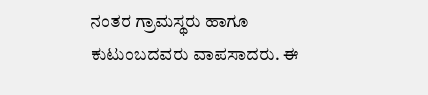ನಂತರ ಗ್ರಾಮಸ್ಥರು ಹಾಗೂ ಕುಟುಂಬದವರು ವಾಪಸಾದರು. ಈ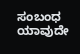ಸಂಬಂಧ ಯಾವುದೇ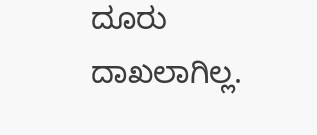ದೂರು ದಾಖಲಾಗಿಲ್ಲ.